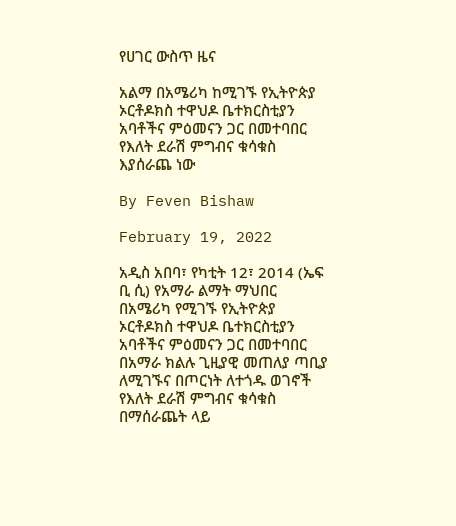የሀገር ውስጥ ዜና

አልማ በአሜሪካ ከሚገኙ የኢትዮጵያ ኦርቶዶክስ ተዋህዶ ቤተክርስቲያን አባቶችና ምዕመናን ጋር በመተባበር የእለት ደራሽ ምግብና ቁሳቁስ እያሰራጨ ነው

By Feven Bishaw

February 19, 2022

አዲስ አበባ፣ የካቲት 12፣ 2014 (ኤፍ ቢ ሲ) የአማራ ልማት ማህበር በአሜሪካ የሚገኙ የኢትዮጵያ ኦርቶዶክስ ተዋህዶ ቤተክርስቲያን አባቶችና ምዕመናን ጋር በመተባበር በአማራ ክልሉ ጊዚያዊ መጠለያ ጣቢያ ለሚገኙና በጦርነት ለተጎዱ ወገኖች የእለት ደራሽ ምግብና ቁሳቁስ በማሰራጨት ላይ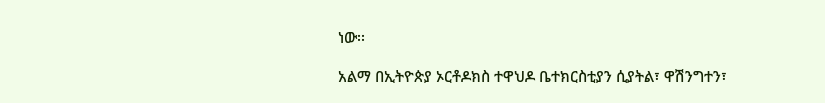ነው፡፡

አልማ በኢትዮጵያ ኦርቶዶክስ ተዋህዶ ቤተክርስቲያን ሲያትል፣ ዋሽንግተን፣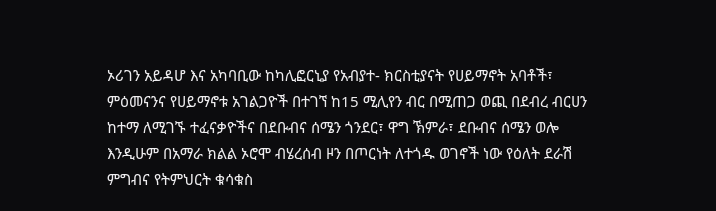ኦሪገን አይዳሆ እና አካባቢው ከካሊፎርኒያ የአብያተ- ክርስቲያናት የሀይማኖት አባቶች፣ ምዕመናንና የሀይማኖቱ አገልጋዮች በተገኘ ከ15 ሚሊየን ብር በሚጠጋ ወጪ በደብረ ብርሀን ከተማ ለሚገኙ ተፈናቃዮችና በደቡብና ሰሜን ጎንደር፣ ዋግ ኽምራ፣ ደቡብና ሰሜን ወሎ እንዲሁም በአማራ ክልል ኦሮሞ ብሄረሰብ ዞን በጦርነት ለተጎዱ ወገኖች ነው የዕለት ደራሽ ምግብና የትምህርት ቁሳቁስ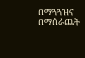በማጓጓዝና በማሰራጨት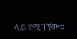ላይ የሚገኘው፡፡